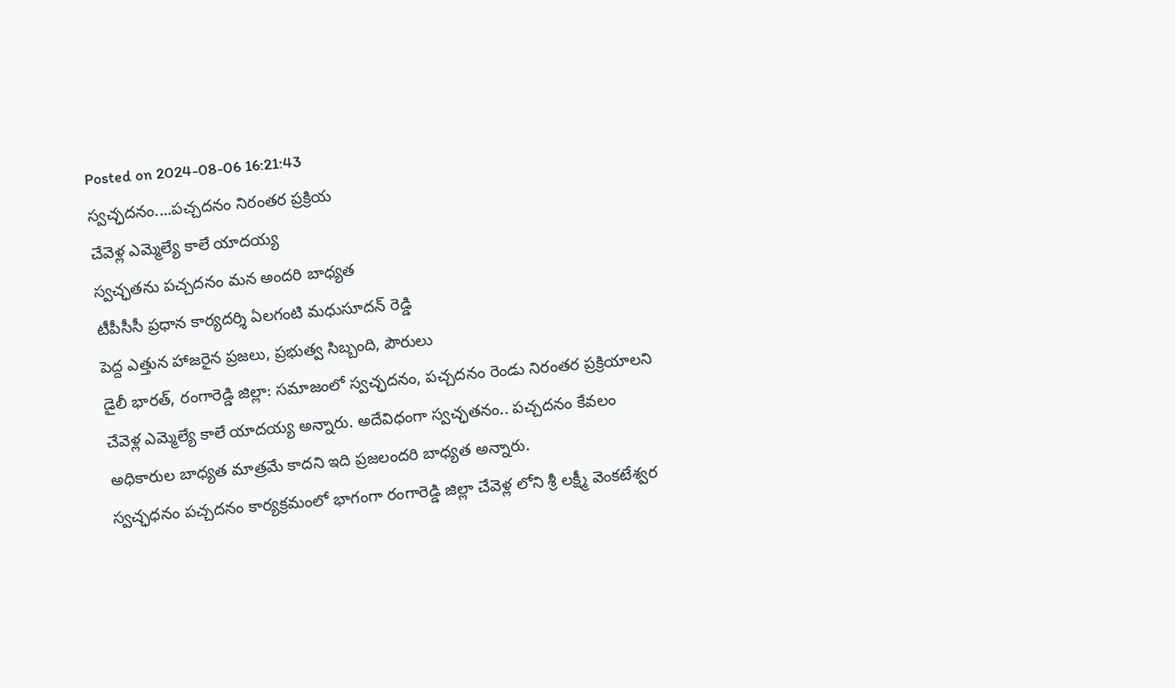Posted on 2024-08-06 16:21:43
స్వచ్ఛదనం....పచ్చదనం నిరంతర ప్రక్రియ
చేవెళ్ల ఎమ్మెల్యే కాలే యాదయ్య
స్వచ్ఛతను పచ్చదనం మన అందరి బాధ్యత
టీపీసీసీ ప్రధాన కార్యదర్శి ఏలగంటి మధుసూదన్ రెడ్డి
పెద్ద ఎత్తున హాజరైన ప్రజలు, ప్రభుత్వ సిబ్బంది, పౌరులు
డైలీ భారత్, రంగారెడ్డి జిల్లా: సమాజంలో స్వచ్ఛదనం, పచ్చదనం రెండు నిరంతర ప్రక్రియాలని చేవెళ్ల ఎమ్మెల్యే కాలే యాదయ్య అన్నారు. అదేవిధంగా స్వచ్ఛతనం.. పచ్చదనం కేవలం అధికారుల బాధ్యత మాత్రమే కాదని ఇది ప్రజలందరి బాధ్యత అన్నారు.
స్వచ్ఛధనం పచ్చదనం కార్యక్రమంలో భాగంగా రంగారెడ్డి జిల్లా చేవెళ్ల లోని శ్రీ లక్ష్మీ వెంకటేశ్వర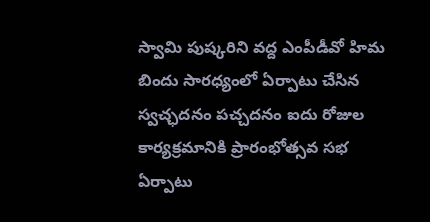స్వామి పుష్కరిని వద్ద ఎంపీడీవో హిమ బిందు సారధ్యంలో ఏర్పాటు చేసిన స్వచ్ఛదనం పచ్చదనం ఐదు రోజుల కార్యక్రమానికి ప్రారంభోత్సవ సభ ఏర్పాటు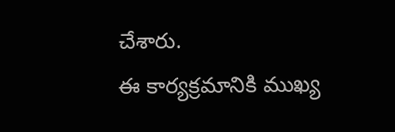చేశారు.
ఈ కార్యక్రమానికి ముఖ్య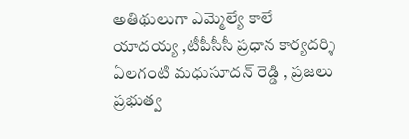అతిథులుగా ఎమ్మెల్యే కాలే యాదయ్య ,టీపీసీసీ ప్రధాన కార్యదర్శి ఏలగంటి మధుసూదన్ రెడ్డి , ప్రజలు ప్రభుత్వ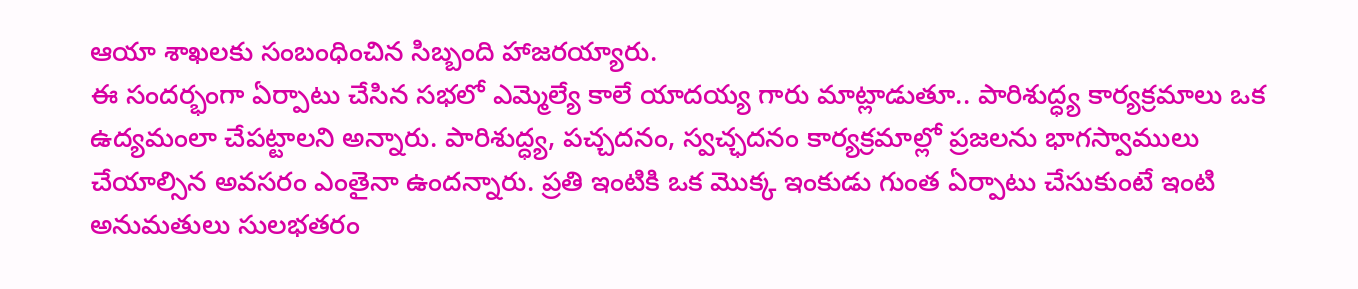ఆయా శాఖలకు సంబంధించిన సిబ్బంది హాజరయ్యారు.
ఈ సందర్భంగా ఏర్పాటు చేసిన సభలో ఎమ్మెల్యే కాలే యాదయ్య గారు మాట్లాడుతూ.. పారిశుద్ధ్య కార్యక్రమాలు ఒక ఉద్యమంలా చేపట్టాలని అన్నారు. పారిశుద్ధ్య, పచ్చదనం, స్వచ్ఛదనం కార్యక్రమాల్లో ప్రజలను భాగస్వాములు చేయాల్సిన అవసరం ఎంతైనా ఉందన్నారు. ప్రతి ఇంటికి ఒక మొక్క ఇంకుడు గుంత ఏర్పాటు చేసుకుంటే ఇంటి అనుమతులు సులభతరం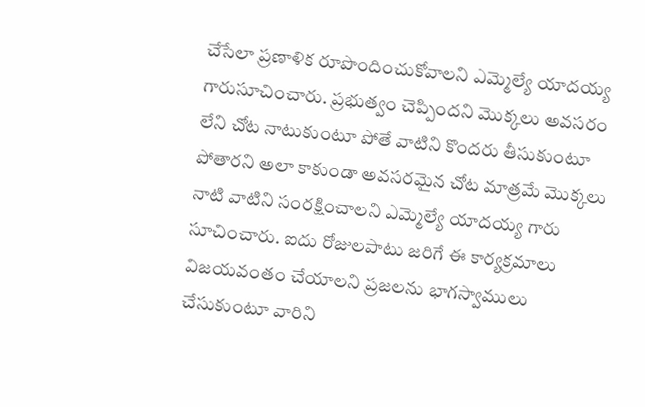చేసేలా ప్రణాళిక రూపొందించుకోవాలని ఎమ్మెల్యే యాదయ్య గారుసూచించారు. ప్రభుత్వం చెప్పిందని మొక్కలు అవసరం లేని చోట నాటుకుంటూ పోతే వాటిని కొందరు తీసుకుంటూ పోతారని అలా కాకుండా అవసరమైన చోట మాత్రమే మొక్కలు నాటి వాటిని సంరక్షించాలని ఎమ్మెల్యే యాదయ్య గారు సూచించారు. ఐదు రోజులపాటు జరిగే ఈ కార్యక్రమాలు విజయవంతం చేయాలని ప్రజలను భాగస్వాములు చేసుకుంటూ వారిని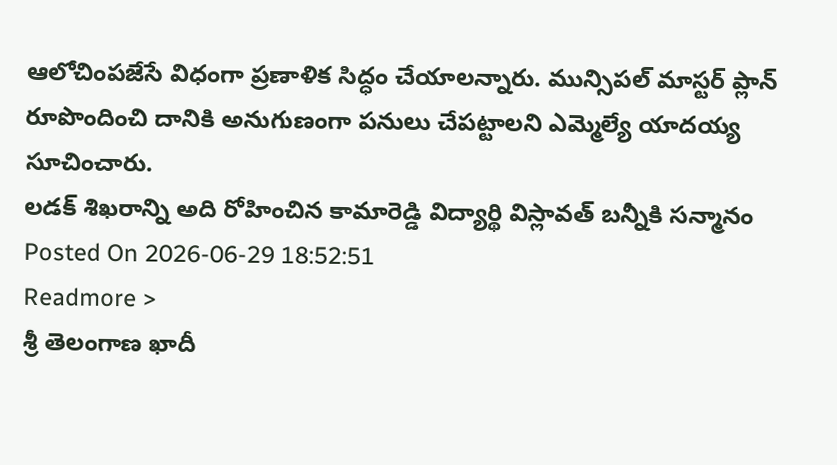ఆలోచింపజేసే విధంగా ప్రణాళిక సిద్ధం చేయాలన్నారు. మున్సిపల్ మాస్టర్ ప్లాన్ రూపొందించి దానికి అనుగుణంగా పనులు చేపట్టాలని ఎమ్మెల్యే యాదయ్య సూచించారు.
లడక్ శిఖరాన్ని అది రోహించిన కామారెడ్డి విద్యార్థి విస్లావత్ బన్నీకి సన్మానం
Posted On 2026-06-29 18:52:51
Readmore >
శ్రీ తెలంగాణ ఖాదీ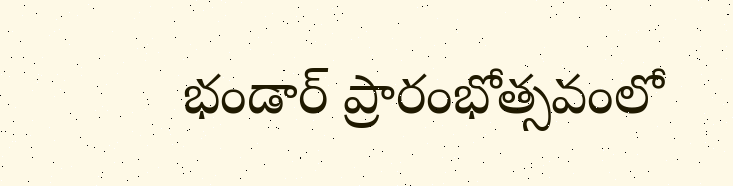భండార్ ప్రారంభోత్సవంలో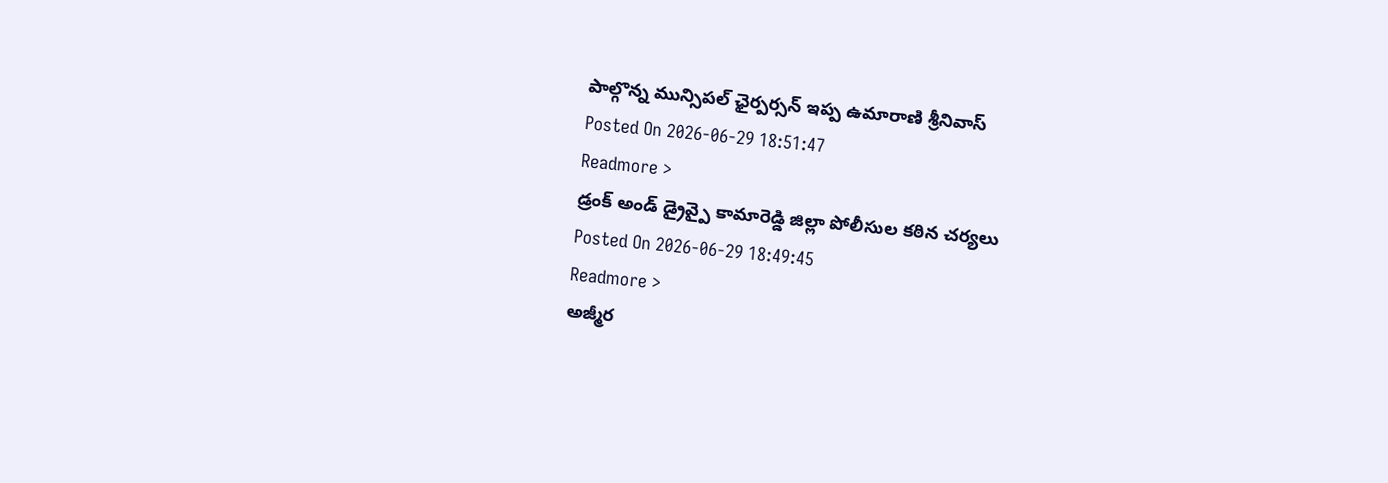పాల్గొన్న మున్సిపల్ ఛైర్పర్సన్ ఇప్ప ఉమారాణి శ్రీనివాస్
Posted On 2026-06-29 18:51:47
Readmore >
డ్రంక్ అండ్ డ్రైవ్పై కామారెడ్డి జిల్లా పోలీసుల కఠిన చర్యలు
Posted On 2026-06-29 18:49:45
Readmore >
అజ్మీర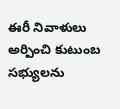ఈరీ నివాళులు అర్పించి కుటుంబ సభ్యులను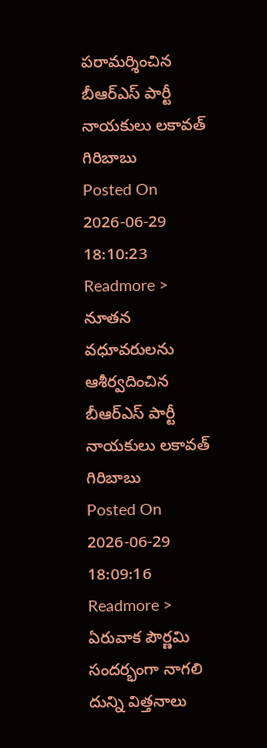పరామర్శించిన బీఆర్ఎస్ పార్టీ నాయకులు లకావత్ గిరిబాబు
Posted On 2026-06-29 18:10:23
Readmore >
నూతన వధూవరులను ఆశీర్వదించిన బీఆర్ఎస్ పార్టీ నాయకులు లకావత్ గిరిబాబు
Posted On 2026-06-29 18:09:16
Readmore >
ఏరువాక పౌర్ణమి సందర్భంగా నాగలి దున్ని విత్తనాలు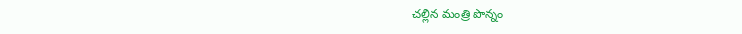చల్లిన మంత్రి పొన్నం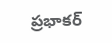ప్రభాకర్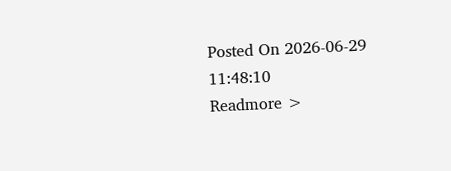Posted On 2026-06-29 11:48:10
Readmore >